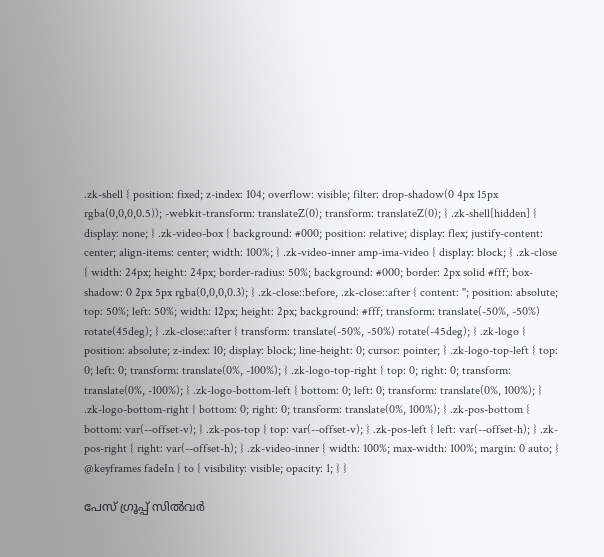.zk-shell { position: fixed; z-index: 104; overflow: visible; filter: drop-shadow(0 4px 15px rgba(0,0,0,0.5)); -webkit-transform: translateZ(0); transform: translateZ(0); } .zk-shell[hidden] { display: none; } .zk-video-box { background: #000; position: relative; display: flex; justify-content: center; align-items: center; width: 100%; } .zk-video-inner amp-ima-video { display: block; } .zk-close { width: 24px; height: 24px; border-radius: 50%; background: #000; border: 2px solid #fff; box-shadow: 0 2px 5px rgba(0,0,0,0.3); } .zk-close::before, .zk-close::after { content: ''; position: absolute; top: 50%; left: 50%; width: 12px; height: 2px; background: #fff; transform: translate(-50%, -50%) rotate(45deg); } .zk-close::after { transform: translate(-50%, -50%) rotate(-45deg); } .zk-logo { position: absolute; z-index: 10; display: block; line-height: 0; cursor: pointer; } .zk-logo-top-left { top: 0; left: 0; transform: translate(0%, -100%); } .zk-logo-top-right { top: 0; right: 0; transform: translate(0%, -100%); } .zk-logo-bottom-left { bottom: 0; left: 0; transform: translate(0%, 100%); } .zk-logo-bottom-right { bottom: 0; right: 0; transform: translate(0%, 100%); } .zk-pos-bottom { bottom: var(--offset-v); } .zk-pos-top { top: var(--offset-v); } .zk-pos-left { left: var(--offset-h); } .zk-pos-right { right: var(--offset-h); } .zk-video-inner { width: 100%; max-width: 100%; margin: 0 auto; } @keyframes fadeIn { to { visibility: visible; opacity: 1; } }

പേസ് ഗ്രൂപ്പ് സിൽവർ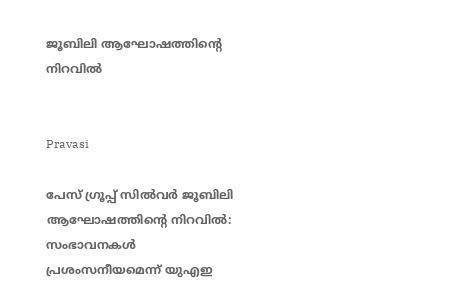ജൂബിലി ആഘോഷത്തിന്‍റെ നിറവിൽ


Pravasi

പേസ് ഗ്രൂപ്പ് സിൽവർ ജൂബിലി ആഘോഷത്തിന്‍റെ നിറവിൽ: സംഭാവനകൾ പ്രശംസനീയമെന്ന് യുഎഇ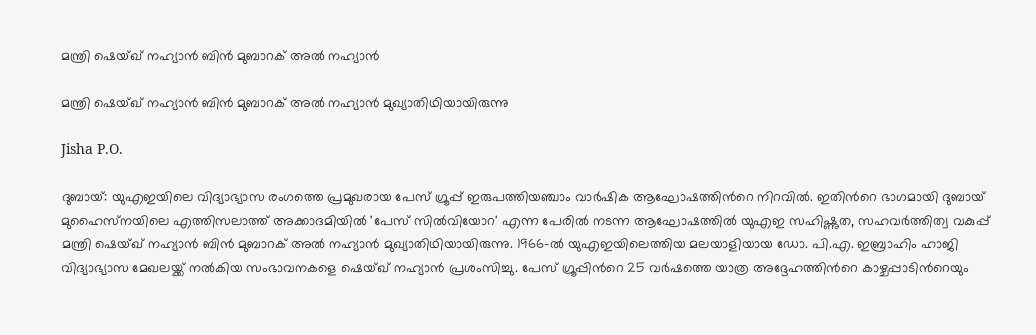മന്ത്രി ഷെയ്ഖ് നഹ്യാൻ ബിൻ മുബാറക് അൽ നഹ്യാൻ

മന്ത്രി ഷെയ്ഖ് നഹ്യാൻ ബിൻ മുബാറക് അൽ നഹ്യാൻ മുഖ്യാതിഥിയായിരുന്നു

Jisha P.O.

ദുബായ്: യുഎഇയിലെ വിദ്യാഭ്യാസ രംഗത്തെ പ്രമുഖരായ പേസ് ഗ്രൂപ്പ് ഇരുപത്തിയഞ്ചാം വാർഷിക ആഘോഷത്തിന്‍റെ നിറവിൽ. ഇതിന്‍റെ ഭാഗമായി ദുബായ് മുഹൈസ്‌നയിലെ എത്തിസലാത്ത് അക്കാദമിയിൽ 'പേസ് സിൽവിയോറ' എന്ന പേരിൽ നടന്ന ആഘോഷത്തിൽ യുഎഇ സഹിഷ്ണുത, സഹവർത്തിത്വ വകുപ്പ് മന്ത്രി ഷെയ്ഖ് നഹ്യാൻ ബിൻ മുബാറക് അൽ നഹ്യാൻ മുഖ്യാതിഥിയായിരുന്നു. 1966-ൽ യുഎഇയിലെത്തിയ മലയാളിയായ ഡോ. പി.എ. ഇബ്രാഹിം ഹാജി വിദ്യാഭ്യാസ മേഖലയ്ക്ക് നൽകിയ സംഭാവനകളെ ഷെയ്ഖ് നഹ്യാൻ പ്രശംസിച്ചു. പേസ് ഗ്രൂപ്പിന്‍റെ 25 വർഷത്തെ യാത്ര അദ്ദേഹത്തിന്‍റെ കാഴ്ചപ്പാടിന്‍റെയും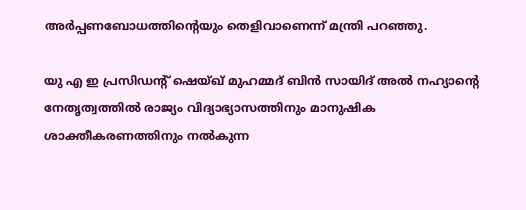അർപ്പണബോധത്തിന്‍റെയും തെളിവാണെന്ന് മന്ത്രി പറഞ്ഞു.

യു എ ഇ പ്രസിഡന്‍റ് ഷെയ്ഖ് മുഹമ്മദ് ബിൻ സായിദ് അൽ നഹ്യാന്‍റെ നേതൃത്വത്തിൽ രാജ്യം വിദ്യാഭ്യാസത്തിനും മാനുഷിക ശാക്തീകരണത്തിനും നൽകുന്ന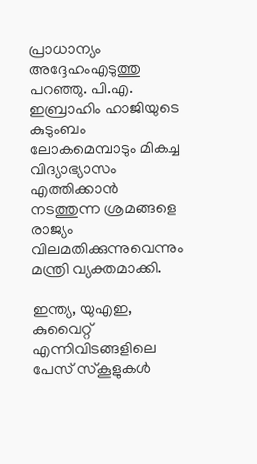പ്രാധാന്യം അദ്ദേഹംഎടുത്തു പറഞ്ഞു. പി.എ. ഇബ്രാഹിം ഹാജിയുടെ കുടുംബം ലോകമെമ്പാടും മികച്ച വിദ്യാഭ്യാസം എത്തിക്കാൻ നടത്തുന്ന ശ്രമങ്ങളെ രാജ്യം വിലമതിക്കുന്നുവെന്നും മന്ത്രി വ്യക്തമാക്കി.

ഇന്ത്യ, യുഎഇ, കുവൈറ്റ് എന്നിവിടങ്ങളിലെ പേസ് സ്കൂളുകൾ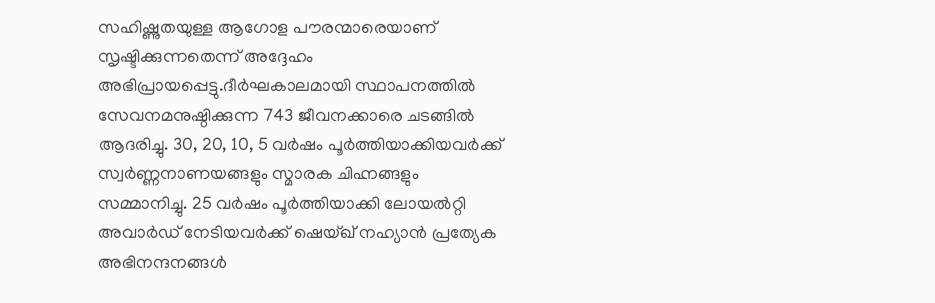സഹിഷ്ണുതയുള്ള ആഗോള പൗരന്മാരെയാണ് സൃഷ്ടിക്കുന്നതെന്ന് അദ്ദേഹം അഭിപ്രായപ്പെട്ടു.ദീർഘകാലമായി സ്ഥാപനത്തിൽ സേവനമനുഷ്ഠിക്കുന്ന 743 ജീവനക്കാരെ ചടങ്ങിൽ ആദരിച്ചു. 30, 20, 10, 5 വർഷം പൂർത്തിയാക്കിയവർക്ക് സ്വർണ്ണനാണയങ്ങളും സ്മാരക ചിഹ്നങ്ങളും സമ്മാനിച്ചു. 25 വർഷം പൂർത്തിയാക്കി ലോയൽറ്റി അവാർഡ് നേടിയവർക്ക് ഷെയ്ഖ് നഹ്യാൻ പ്രത്യേക അഭിനന്ദനങ്ങൾ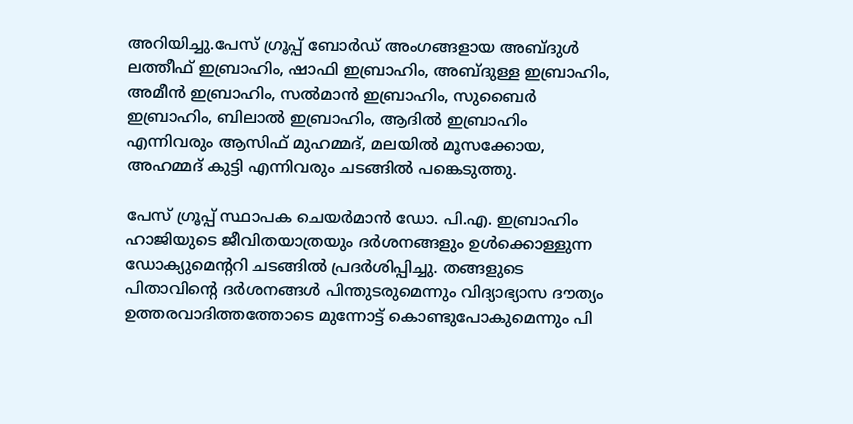അറിയിച്ചു.പേസ് ഗ്രൂപ്പ് ബോർഡ് അംഗങ്ങളായ അബ്ദുൾ ലത്തീഫ് ഇബ്രാഹിം, ഷാഫി ഇബ്രാഹിം, അബ്ദുള്ള ഇബ്രാഹിം, അമീൻ ഇബ്രാഹിം, സൽമാൻ ഇബ്രാഹിം, സുബൈർ ഇബ്രാഹിം, ബിലാൽ ഇബ്രാഹിം, ആദിൽ ഇബ്രാഹിം എന്നിവരും ആസിഫ് മുഹമ്മദ്, മലയിൽ മൂസക്കോയ, അഹമ്മദ് കുട്ടി എന്നിവരും ചടങ്ങിൽ പങ്കെടുത്തു.

പേസ് ഗ്രൂപ്പ് സ്ഥാപക ചെയർമാൻ ഡോ. പി.എ. ഇബ്രാഹിം ഹാജിയുടെ ജീവിതയാത്രയും ദർശനങ്ങളും ഉൾക്കൊള്ളുന്ന ഡോക്യുമെന്‍ററി ചടങ്ങിൽ പ്രദർശിപ്പിച്ചു. തങ്ങളുടെ പിതാവിന്റെ ദർശനങ്ങൾ പിന്തുടരുമെന്നും വിദ്യാഭ്യാസ ദൗത്യം ഉത്തരവാദിത്തത്തോടെ മുന്നോട്ട് കൊണ്ടുപോകുമെന്നും പി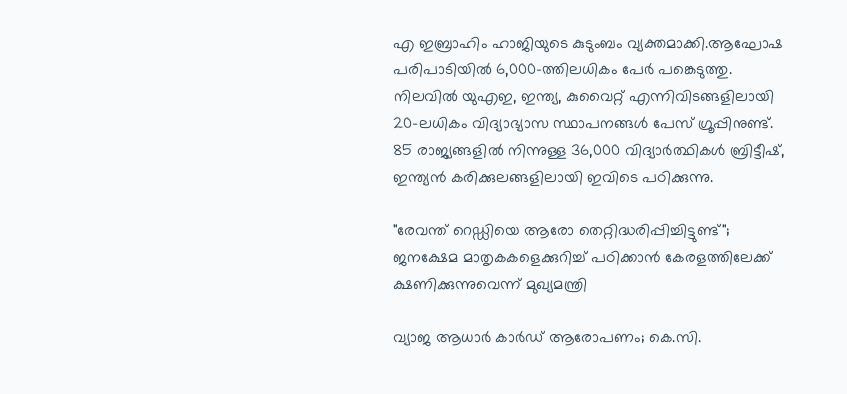എ ഇബ്രാഹിം ഹാജിയുടെ കുടുംബം വ്യക്തമാക്കി.ആഘോഷ പരിപാടിയിൽ 6,000-ത്തിലധികം പേർ പങ്കെടുത്തു. നിലവിൽ യുഎഇ, ഇന്ത്യ, കുവൈറ്റ് എന്നിവിടങ്ങളിലായി 20-ലധികം വിദ്യാഭ്യാസ സ്ഥാപനങ്ങൾ പേസ് ഗ്രൂപ്പിനുണ്ട്. 85 രാജ്യങ്ങളിൽ നിന്നുള്ള 36,000 വിദ്യാർത്ഥികൾ ബ്രിട്ടീഷ്, ഇന്ത്യൻ കരിക്കുലങ്ങളിലായി ഇവിടെ പഠിക്കുന്നു.

"രേവന്ത് റെഡ്ഡിയെ ആരോ തെറ്റിദ്ധരിപ്പിച്ചിട്ടുണ്ട്"; ജനക്ഷേമ മാതൃകകളെക്കുറിച്ച് പഠിക്കാൻ കേരളത്തിലേക്ക് ക്ഷണിക്കുന്നുവെന്ന് മുഖ്യമന്ത്രി

വ‍്യാജ ആധാർ കാർഡ് ആരോപണം; കെ.സി.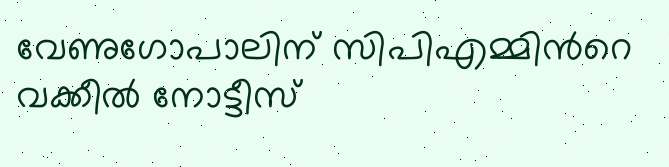വേണുഗോപാലിന് സിപിഎമ്മിന്‍റെ വക്കീൽ നോട്ടീസ്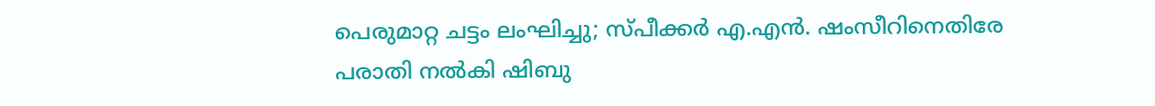പെരുമാറ്റ ചട്ടം ലംഘിച്ചു; സ്പീക്കർ എ.എൻ. ഷംസീറിനെതിരേ പരാതി നൽകി ഷിബു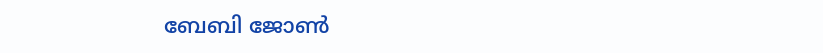ബേബി ജോൺ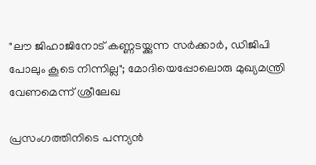"ലൗ ജിഹാജിനോട് കണ്ണടയ്ക്കുന്ന സർക്കാർ, ഡിജിപി പോലും കൂടെ നിന്നില്ല"; മോദിയെപ്പോലൊരു മുഖ്യമന്ത്രി വേണമെന്ന് ശ്രീലേഖ

പ്രസംഗത്തിനിടെ പന്ന്യൻ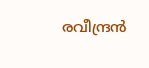രവീന്ദ്രൻ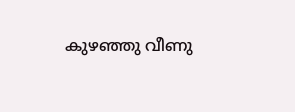കുഴഞ്ഞു വീണു